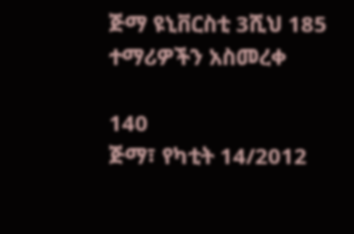ጅማ ዩኒቨርስቲ 3ሺህ 185 ተማሪዎችን አስመረቀ

140
ጅማ፣ የካቲት 14/2012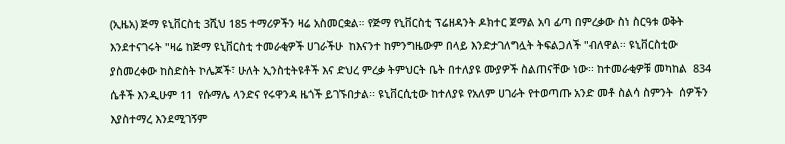(ኢዜአ) ጅማ ዩኒቨርስቲ 3ሺህ 185 ተማሪዎችን ዛሬ አስመርቋል። የጅማ የኒቨርስቲ ፕሬዘዳንት ዶክተር ጀማል አባ ፊጣ በምረቃው ስነ ስርዓቱ ወቅት እንደተናገሩት "ዛሬ ከጅማ ዩኒቨርስቲ ተመራቂዎች ሀገራችሁ  ከእናንተ ከምንግዜውም በላይ እንድታገለግሏት ትፍልጋለች "ብለዋል፡፡ ዩኒቨርስቲው ያስመረቀው ከስድስት ኮሌጆች፣ ሁለት ኢንስቲትዩቶች እና ድህረ ምረቃ ትምህርት ቤት በተለያዩ ሙያዎች ስልጠናቸው ነው፡፡ ከተመራቂዎቹ መካከል  834 ሴቶች እንዲሁም 11  የሱማሌ ላንድና የሩዋንዳ ዜጎች ይገኙበታል፡፡ ዩኒቨርሲቲው ከተለያዩ የአለም ሀገራት የተወጣጡ አንድ መቶ ስልሳ ስምንት  ሰዎችን  እያስተማረ እንደሚገኝም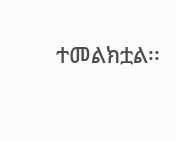ተመልክቷል፡፡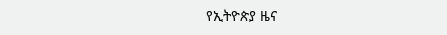የኢትዮጵያ ዜና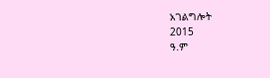አገልግሎት
2015
ዓ.ም